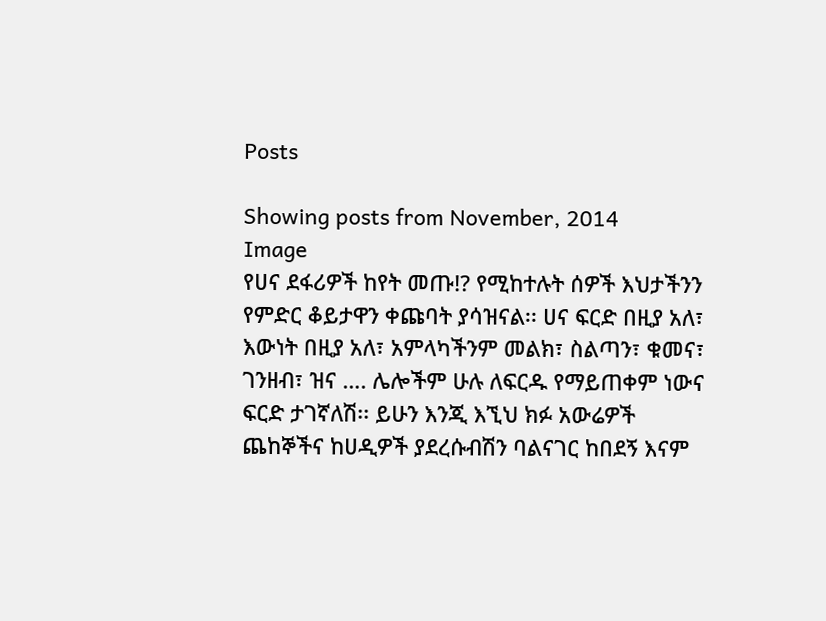Posts

Showing posts from November, 2014
Image
የሀና ደፋሪዎች ከየት መጡ!? የሚከተሉት ሰዎች እህታችንን የምድር ቆይታዋን ቀጩባት ያሳዝናል፡፡ ሀና ፍርድ በዚያ አለ፣ እውነት በዚያ አለ፣ አምላካችንም መልክ፣ ስልጣን፣ ቁመና፣ ገንዘብ፣ ዝና …. ሌሎችም ሁሉ ለፍርዱ የማይጠቀም ነውና ፍርድ ታገኛለሽ፡፡ ይሁን እንጂ እኚህ ክፉ አውሬዎች ጨከኞችና ከሀዲዎች ያደረሱብሽን ባልናገር ከበደኝ እናም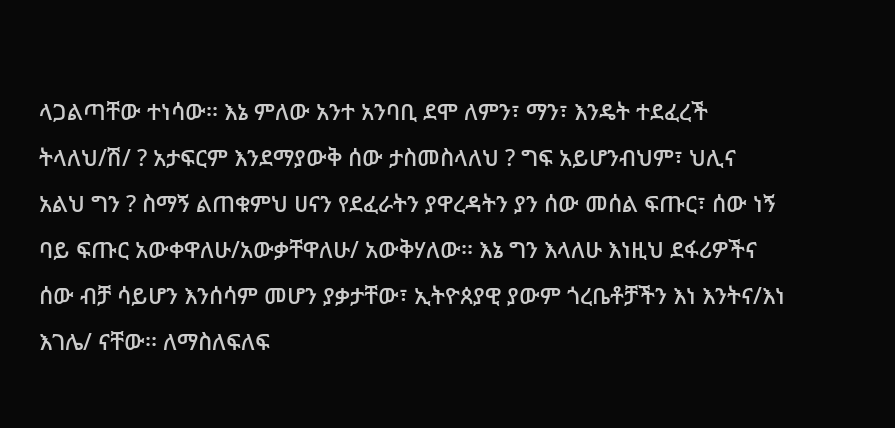ላጋልጣቸው ተነሳው፡፡ እኔ ምለው አንተ አንባቢ ደሞ ለምን፣ ማን፣ እንዴት ተደፈረች ትላለህ/ሽ/ ? አታፍርም እንደማያውቅ ሰው ታስመስላለህ ? ግፍ አይሆንብህም፣ ህሊና አልህ ግን ? ስማኝ ልጠቁምህ ሀናን የደፈራትን ያዋረዳትን ያን ሰው መሰል ፍጡር፣ ሰው ነኝ ባይ ፍጡር አውቀዋለሁ/አውቃቸዋለሁ/ አውቅሃለው፡፡ እኔ ግን እላለሁ እነዚህ ደፋሪዎችና ሰው ብቻ ሳይሆን እንሰሳም መሆን ያቃታቸው፣ ኢትዮጰያዊ ያውም ጎረቤቶቻችን እነ እንትና/እነ እገሌ/ ናቸው፡፡ ለማስለፍለፍ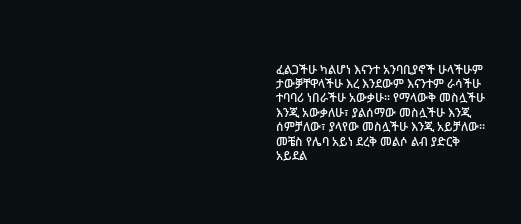ፈልጋችሁ ካልሆነ እናንተ አንባቢያኖች ሁላችሁም ታውቓቸዋላችሁ እረ እንደውም እናንተም ራሳችሁ ተባባሪ ነበራችሁ አውቃሁ፡፡ የማላውቅ መስሏችሁ እንጂ አውቃለሁ፣ ያልሰማው መስሏችሁ እንጂ ሰምቻለው፣ ያላየው መስሏችሁ እንጂ አይቻለው፡፡ መቼስ የሌባ አይነ ደረቅ መልሶ ልብ ያድርቅ አይደል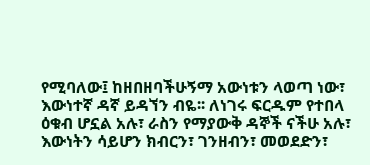የሚባለው፤ ከዘበዘባችሁኝማ አውነቱን ላወጣ ነው፣ እውነተኛ ዳኛ ይዳኘን ብዬ፡፡ ለነገሩ ፍርዱም የተበላ ዕቁብ ሆኗል አሉ፣ ራስን የማያውቅ ዳኞች ናችሁ አሉ፣ እውነትን ሳይሆን ክብርን፣ ገንዘብን፣ መወደድን፣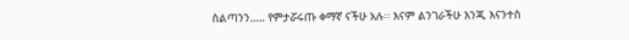ስልጣንን….. የምታሯሩጡ ቀማኛ ናችሁ አሉ፡፡ እናም ልንገራችሁ እንጂ እናንተስ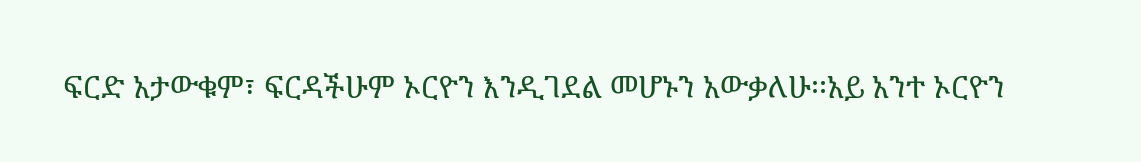ፍርድ አታውቁም፣ ፍርዳችሁም ኦርዮን እንዲገደል መሆኑን አውቃለሁ፡፡አይ አንተ ኦርዮን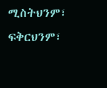ሚስትህንም፣ ፍቅርህንም፣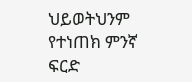ህይወትህንም የተነጠክ ምንኛ ፍርድ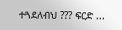ተጓደለብህ ??? ፍርድ ...